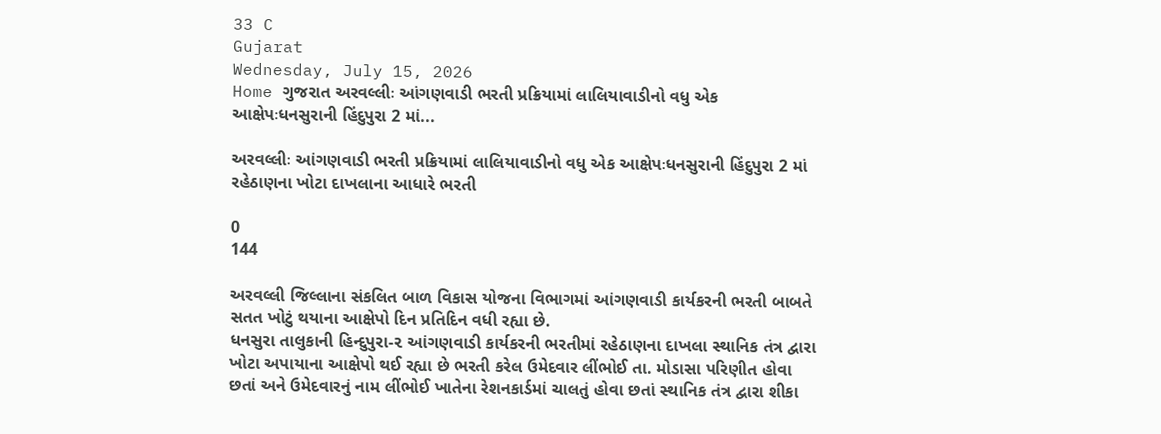33 C
Gujarat
Wednesday, July 15, 2026
Home ગુજરાત અરવલ્લીઃ આંગણવાડી ભરતી પ્રક્રિયામાં લાલિયાવાડીનો વધુ એક આક્ષેપઃધનસુરાની હિંદુપુરા 2 માં...

અરવલ્લીઃ આંગણવાડી ભરતી પ્રક્રિયામાં લાલિયાવાડીનો વધુ એક આક્ષેપઃધનસુરાની હિંદુપુરા 2 માં રહેઠાણના ખોટા દાખલાના આધારે ભરતી

0
144

અરવલ્લી જિલ્લાના સંકલિત બાળ વિકાસ યોજના વિભાગમાં આંગણવાડી કાર્યકરની ભરતી બાબતે સતત ખોટું થયાના આક્ષેપો દિન પ્રતિદિન વધી રહ્યા છે.
ધનસુરા તાલુકાની હિન્દુપુરા-૨ આંગણવાડી કાર્યકરની ભરતીમાં રહેઠાણના દાખલા સ્થાનિક તંત્ર દ્વારા ખોટા અપાયાના આક્ષેપો થઈ રહ્યા છે ભરતી કરેલ ઉમેદવાર લીંભોઈ તા. મોડાસા પરિણીત હોવા છતાં અને ઉમેદવારનું નામ લીંભોઈ ખાતેના રેશનકાર્ડમાં ચાલતું હોવા છતાં સ્થાનિક તંત્ર દ્વારા શીકા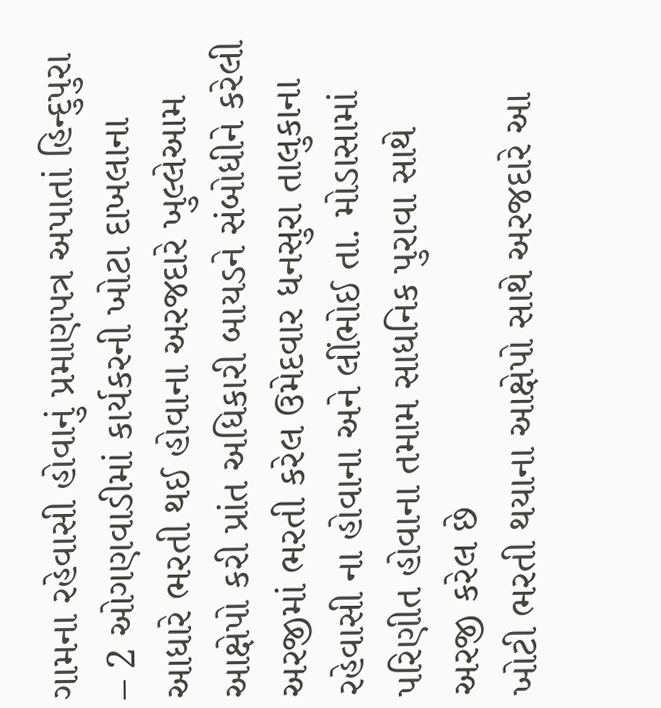ગામના રહેવાસી હોવાનું પ્રમાણપત્ર અપાતાં હિન્દુપુરા – 2 ઓગણવાડીમાં કાર્યકરની ખોટા દાખલાના આધારે ભરતી થઈ હોવાના અરજદારે ખુલ્લેઆમ આક્ષેપો કરી પ્રાંત અધિકારી બાયડને સંબોધીને કરેલી અરજીમાં ભરતી કરેલ ઉમેદવાર ધનસુરા તાલુકાના રહેવાસી ના હોવાના અને લીંભોઈ તા. મોડાસામાં પરિણીત હોવાના તમામ સાધનિક પુરાવા સાથે અરજી કરેલ છે
ખોટી ભરતી થયાના આક્ષેપો સાથે અરજદારે આ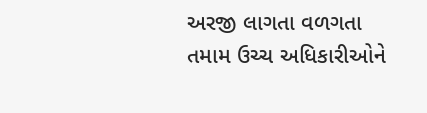અરજી લાગતા વળગતા તમામ ઉચ્ચ અધિકારીઓને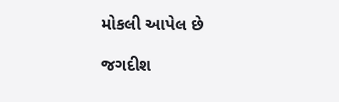મોકલી આપેલ છે

જગદીશ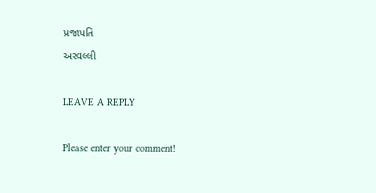પ્રજાપતિ
અરવલ્લી

LEAVE A REPLY

Please enter your comment!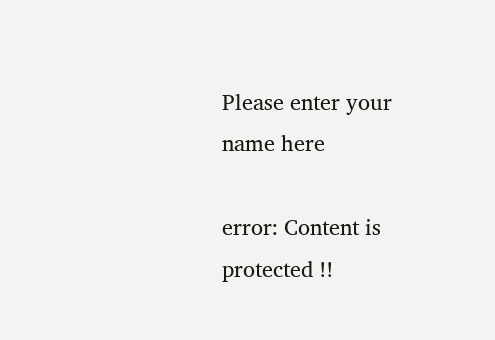Please enter your name here

error: Content is protected !!